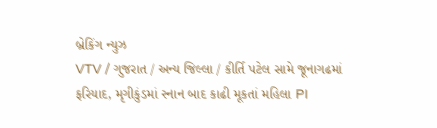બ્રેકિંગ ન્યુઝ
VTV / ગુજરાત / અન્ય જિલ્લા / કીર્તિ પટેલ સામે જૂનાગઢમાં ફરિયાદ, મૃગીકુંડમાં સ્નાન બાદ કાઢી મૂકતાં મહિલા PI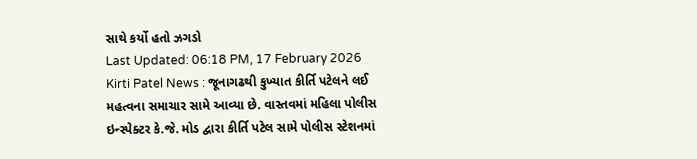સાથે કર્યો હતો ઝગડો
Last Updated: 06:18 PM, 17 February 2026
Kirti Patel News : જૂનાગઢથી કુખ્યાત કીર્તિ પટેલને લઈ મહત્વના સમાચાર સામે આવ્યા છે. વાસ્તવમાં મહિલા પોલીસ ઇન્સ્પેક્ટર કે.જે. મોડ દ્વારા કીર્તિ પટેલ સામે પોલીસ સ્ટેશનમાં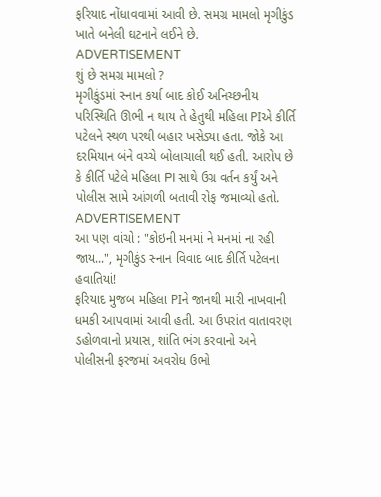ફરિયાદ નોંધાવવામાં આવી છે. સમગ્ર મામલો મૃગીકુંડ ખાતે બનેલી ઘટનાને લઈને છે.
ADVERTISEMENT
શું છે સમગ્ર મામલો ?
મૃગીકુંડમાં સ્નાન કર્યા બાદ કોઈ અનિચ્છનીય પરિસ્થિતિ ઊભી ન થાય તે હેતુથી મહિલા PIએ કીર્તિ પટેલને સ્થળ પરથી બહાર ખસેડ્યા હતા. જોકે આ દરમિયાન બંને વચ્ચે બોલાચાલી થઈ હતી. આરોપ છે કે કીર્તિ પટેલે મહિલા PI સાથે ઉગ્ર વર્તન કર્યું અને પોલીસ સામે આંગળી બતાવી રોફ જમાવ્યો હતો.
ADVERTISEMENT
આ પણ વાંચો : "કોઇની મનમાં ને મનમાં ના રહી જાય...", મૃગીકુંડ સ્નાન વિવાદ બાદ કીર્તિ પટેલના હવાતિયાં!
ફરિયાદ મુજબ મહિલા PIને જાનથી મારી નાખવાની ધમકી આપવામાં આવી હતી. આ ઉપરાંત વાતાવરણ ડહોળવાનો પ્રયાસ, શાંતિ ભંગ કરવાનો અને પોલીસની ફરજમાં અવરોધ ઉભો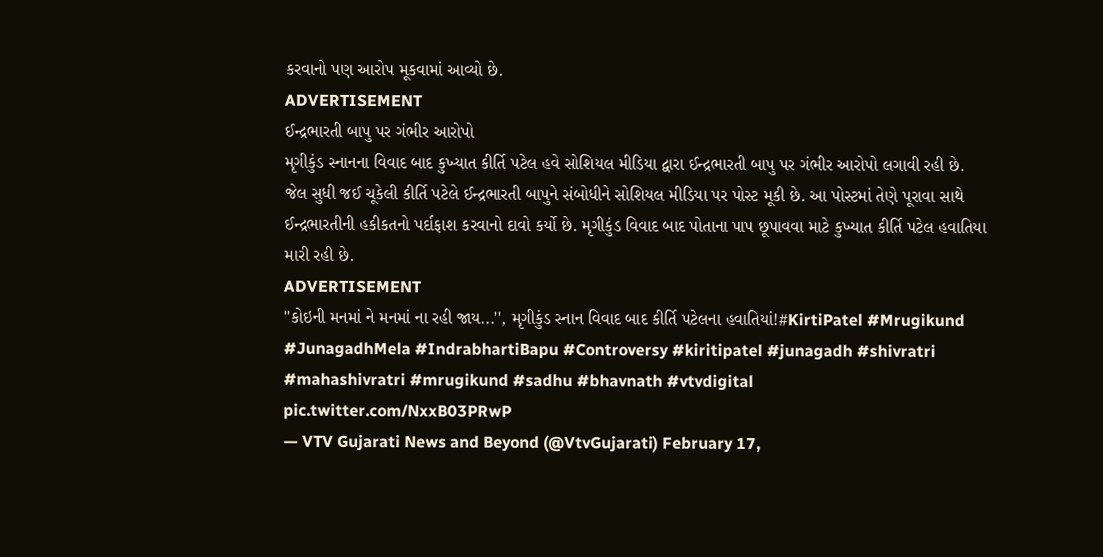કરવાનો પણ આરોપ મૂકવામાં આવ્યો છે.
ADVERTISEMENT
ઈન્દ્રભારતી બાપુ પર ગંભીર આરોપો
મૃગીકુંડ સ્નાનના વિવાદ બાદ કુખ્યાત કીર્તિ પટેલ હવે સોશિયલ મીડિયા દ્વારા ઈન્દ્રભારતી બાપુ પર ગંભીર આરોપો લગાવી રહી છે. જેલ સુધી જઈ ચૂકેલી કીર્તિ પટેલે ઈન્દ્રભારતી બાપુને સંબોધીને સોશિયલ મીડિયા પર પોસ્ટ મૂકી છે. આ પોસ્ટમાં તેણે પૂરાવા સાથે ઈન્દ્રભારતીની હકીકતનો પર્દાફાશ કરવાનો દાવો કર્યો છે. મૃગીકુંડ વિવાદ બાદ પોતાના પાપ છૂપાવવા માટે કુખ્યાત કીર્તિ પટેલ હવાતિયા મારી રહી છે.
ADVERTISEMENT
''કોઇની મનમાં ને મનમાં ના રહી જાય...'', મૃગીકુંડ સ્નાન વિવાદ બાદ કીર્તિ પટેલના હવાતિયાં!#KirtiPatel #Mrugikund #JunagadhMela #IndrabhartiBapu #Controversy #kiritipatel #junagadh #shivratri #mahashivratri #mrugikund #sadhu #bhavnath #vtvdigital pic.twitter.com/NxxB03PRwP
— VTV Gujarati News and Beyond (@VtvGujarati) February 17,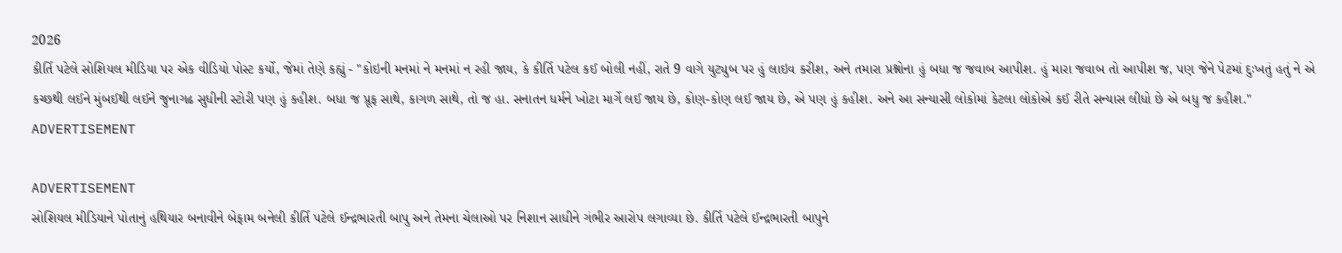2026
કીર્તિ પટેલે સોશિયલ મીડિયા પર એક વીડિયો પોસ્ટ કર્યો, જેમાં તેણે કહ્યું - "કોઇની મનમાં ને મનમાં ન રહી જાય, કે કીર્તિ પટેલ કઈ બોલી નહીં, રાતે 9 વાગે યુટ્યુબ પર હું લાઇવ કરીશ, અને તમારા પ્રશ્નોના હું બધા જ જવાબ આપીશ. હું મારા જવાબ તો આપીશ જ, પણ જેને પેટમાં દુઃખતું હતું ને એ કચ્છથી લઈને મુંબઈથી લઈને જુનાગઢ સુધીની સ્ટોરી પણ હું કહીશ. બધા જ પ્રૂફ સાથે, કાગળ સાથે, તો જ હા. સનાતન ધર્મને ખોટા માર્ગે લઈ જાય છે, કોણ-કોણ લઈ જાય છે, એ પણ હું કહીશ. અને આ સન્યાસી લોકોમાં કેટલા લોકોએ કઈ રીતે સન્યાસ લીધો છે એ બધુ જ કહીશ."
ADVERTISEMENT

ADVERTISEMENT
સોશિયલ મીડિયાને પોતાનું હથિયાર બનાવીને બેફામ બનેલી કીર્તિ પટેલે ઈન્દ્રભારતી બાપુ અને તેમના ચેલાઓ પર નિશાન સાધીને ગંભીર આરોપ લગાવ્યા છે. કીર્તિ પટેલે ઈન્દ્રભારતી બાપુને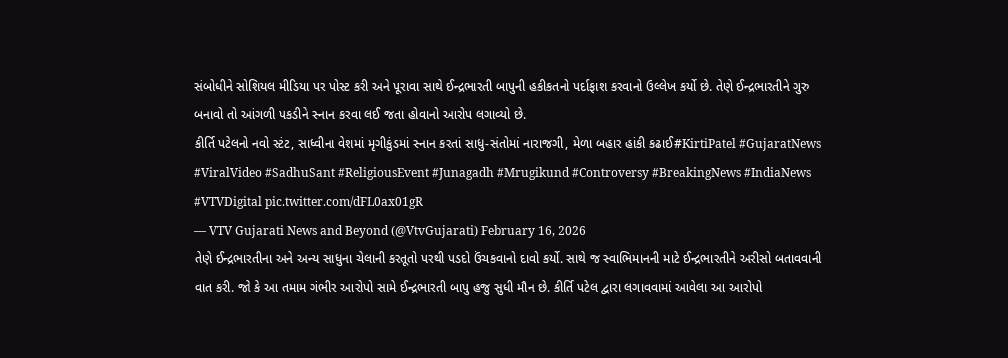સંબોધીને સોશિયલ મીડિયા પર પોસ્ટ કરી અને પૂરાવા સાથે ઈન્દ્રભારતી બાપુની હકીકતનો પર્દાફાશ કરવાનો ઉલ્લેખ કર્યો છે. તેણે ઈન્દ્રભારતીને ગુરુ બનાવો તો આંગળી પકડીને સ્નાન કરવા લઈ જતા હોવાનો આરોપ લગાવ્યો છે.
કીર્તિ પટેલનો નવો સ્ટંટ, સાધ્વીના વેશમાં મૃગીકુંડમાં સ્નાન કરતાં સાધુ-સંતોમાં નારાજગી, મેળા બહાર હાંકી કઢાઈ#KirtiPatel #GujaratNews #ViralVideo #SadhuSant #ReligiousEvent #Junagadh #Mrugikund #Controversy #BreakingNews #IndiaNews #VTVDigital pic.twitter.com/dFL0ax01gR
— VTV Gujarati News and Beyond (@VtvGujarati) February 16, 2026
તેણે ઈન્દ્રભારતીના અને અન્ય સાધુના ચેલાની કરતૂતો પરથી પડદો ઉંચકવાનો દાવો કર્યો. સાથે જ સ્વાભિમાનની માટે ઈન્દ્રભારતીને અરીસો બતાવવાની વાત કરી. જો કે આ તમામ ગંભીર આરોપો સામે ઈન્દ્રભારતી બાપુ હજુ સુધી મૌન છે. કીર્તિ પટેલ દ્વારા લગાવવામાં આવેલા આ આરોપો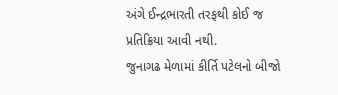અંગે ઈન્દ્રભારતી તરફથી કોઈ જ પ્રતિક્રિયા આવી નથી.
જુનાગઢ મેળામાં કીર્તિ પટેલનો બીજો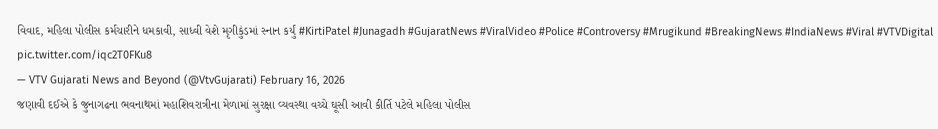વિવાદ, મહિલા પોલીસ કર્મચારીને ધમકાવી, સાધ્વી વેશે મૃગીકુંડમાં સ્નાન કર્યું #KirtiPatel #Junagadh #GujaratNews #ViralVideo #Police #Controversy #Mrugikund #BreakingNews #IndiaNews #Viral #VTVDigital pic.twitter.com/iqc2T0FKu8
— VTV Gujarati News and Beyond (@VtvGujarati) February 16, 2026
જણાવી દઈએ કે જુનાગઢના ભવનાથમાં મહાશિવરાત્રીના મેળામાં સુરક્ષા વ્યવસ્થા વચ્ચે ઘૂસી આવી કીર્તિ પટેલે મહિલા પોલીસ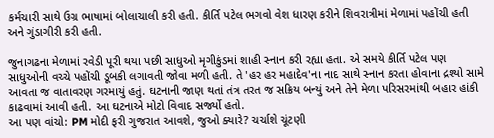કર્મચારી સાથે ઉગ્ર ભાષામાં બોલાચાલી કરી હતી. કીર્તિ પટેલ ભગવો વેશ ધારણ કરીને શિવરાત્રીમાં મેળામાં પહોંચી હતી અને ગુંડાગીરી કરી હતી.

જુનાગઢના મેળામાં રવેડી પૂરી થયા પછી સાધુઓ મૃગીકુંડમાં શાહી સ્નાન કરી રહ્યા હતા. એ સમયે કીર્તિ પટેલ પણ સાધુઓની વચ્ચે પહોંચી ડૂબકી લગાવતી જોવા મળી હતી. તે 'હર હર મહાદેવ'ના નાદ સાથે સ્નાન કરતા હોવાના દ્રશ્યો સામે આવતા જ વાતાવરણ ગરમાયું હતું. ઘટનાની જાણ થતાં તંત્ર તરત જ સક્રિય બન્યું અને તેને મેળા પરિસરમાંથી બહાર હાંકી કાઢવામાં આવી હતી. આ ઘટનાએ મોટો વિવાદ સર્જ્યો હતો.
આ પણ વાંચો: PM મોદી ફરી ગુજરાત આવશે, જુઓ ક્યારે? ચર્ચાશે ચૂંટણી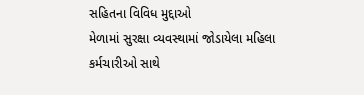સહિતના વિવિધ મુદ્દાઓ
મેળામાં સુરક્ષા વ્યવસ્થામાં જોડાયેલા મહિલા કર્મચારીઓ સાથે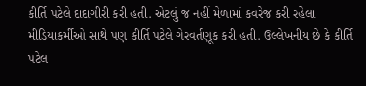કીર્તિ પટેલે દાદાગીરી કરી હતી. એટલું જ નહીં મેળામાં કવરેજ કરી રહેલા મીડિયાકર્મીઓ સાથે પણ કીર્તિ પટેલે ગેરવર્તણૂક કરી હતી. ઉલ્લેખનીય છે કે કીર્તિ પટેલ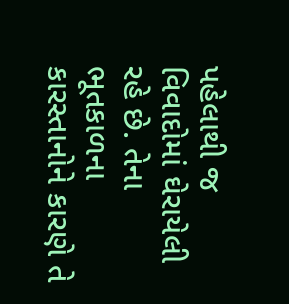પહેલાથી જ વિવાદોમાં ઘેરાયેલી રહે છે. તેના ભૂતકાળના કારસ્તાનોને કારણે તે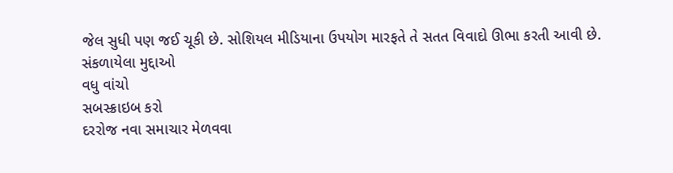જેલ સુધી પણ જઈ ચૂકી છે. સોશિયલ મીડિયાના ઉપયોગ મારફતે તે સતત વિવાદો ઊભા કરતી આવી છે.
સંકળાયેલા મુદ્દાઓ
વધુ વાંચો
સબસ્ક્રાઇબ કરો
દરરોજ નવા સમાચાર મેળવવા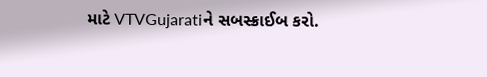માટે VTVGujaratiને સબસ્ક્રાઈબ કરો.